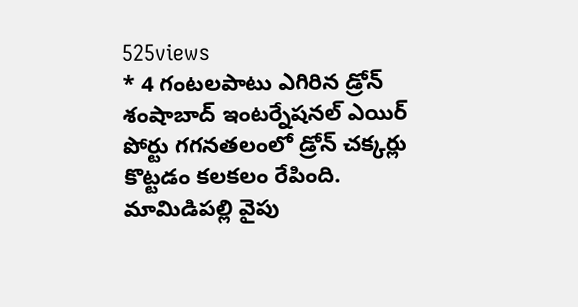525views
* 4 గంటలపాటు ఎగిరిన డ్రోన్
శంషాబాద్ ఇంటర్నేషనల్ ఎయిర్ పోర్టు గగనతలంలో డ్రోన్ చక్కర్లు కొట్టడం కలకలం రేపింది. మామిడిపల్లి వైపు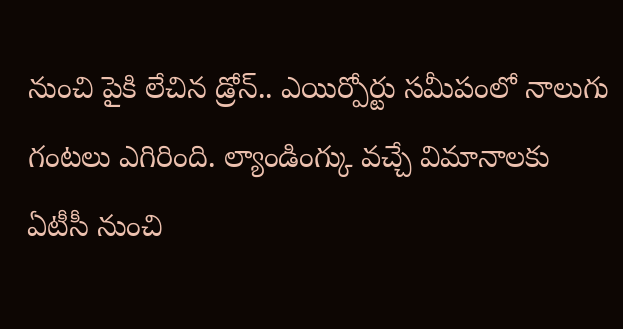నుంచి పైకి లేచిన డ్రోన్.. ఎయిర్పోర్టు సమీపంలో నాలుగు గంటలు ఎగిరింది. ల్యాండింగ్కు వచ్చే విమానాలకు ఏటీసీ నుంచి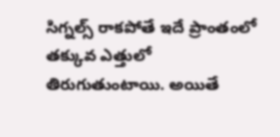సిగ్నల్స్ రాకపోతే ఇదే ప్రాంతంలో తక్కువ ఎత్తులో తిరుగుతుంటాయి. అయితే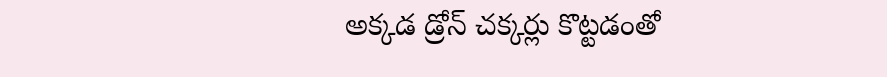అక్కడ డ్రోన్ చక్కర్లు కొట్టడంతో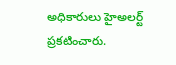అధికారులు హైఅలర్ట్ ప్రకటించారు.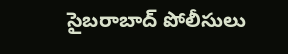సైబరాబాద్ పోలీసులు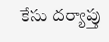కేసు దర్యాప్తు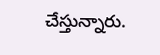చేస్తున్నారు.